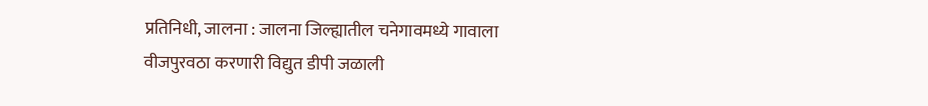प्रतिनिधी, जालना : जालना जिल्ह्यातील चनेगावमध्ये गावाला वीजपुरवठा करणारी विद्युत डीपी जळाली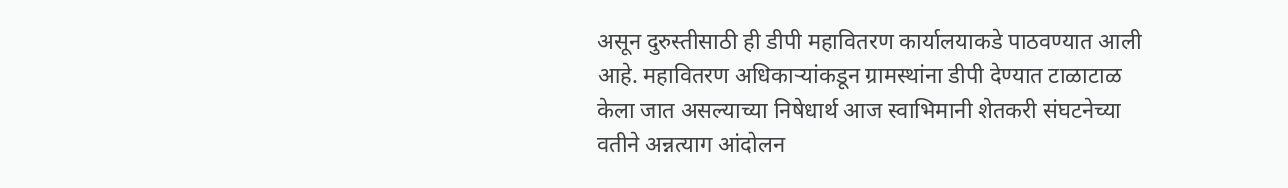असून दुरुस्तीसाठी ही डीपी महावितरण कार्यालयाकडे पाठवण्यात आली आहे. महावितरण अधिकाऱ्यांकडून ग्रामस्थांना डीपी देण्यात टाळाटाळ केला जात असल्याच्या निषेधार्थ आज स्वाभिमानी शेतकरी संघटनेच्या वतीने अन्नत्याग आंदोलन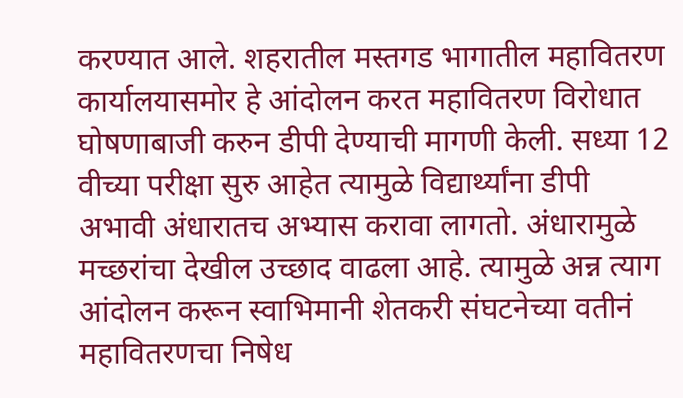करण्यात आले. शहरातील मस्तगड भागातील महावितरण कार्यालयासमोर हे आंदोलन करत महावितरण विरोधात घोषणाबाजी करुन डीपी देण्याची मागणी केली. सध्या 12 वीच्या परीक्षा सुरु आहेत त्यामुळे विद्यार्थ्यांना डीपी अभावी अंधारातच अभ्यास करावा लागतो. अंधारामुळे मच्छरांचा देखील उच्छाद वाढला आहे. त्यामुळे अन्न त्याग आंदोलन करून स्वाभिमानी शेतकरी संघटनेच्या वतीनं महावितरणचा निषेध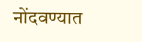नोंदवण्यात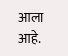आला आहे.